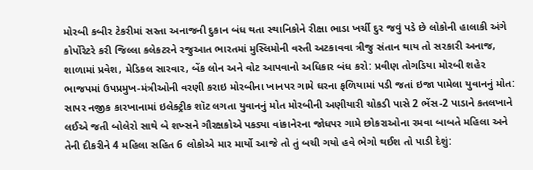મોરબી કબીર ટેકરીમાં સસ્તા અનાજની દુકાન બંધ થતા સ્થાનિકોને રીક્ષા ભાડા ખર્ચી દુર જવું પડે છે લોકોની હાલાકી અંગે કોર્પોરેટરે કરી જિલ્લા કલેકટરને રજુઆત ભારતમાં મુસ્લિમોની વસ્તી અટકાવવા ત્રીજુ સંતાન થાય તો સરકારી અનાજ, શાળામાં પ્રવેશ, મેડિકલ સારવાર, બેંક લોન અને વોટ આપવાનો અધિકાર બંધ કરો: પ્રવીણ તોગડિયા મોરબી શહેર ભાજપમાં ઉપપ્રમુખ-મંત્રીઓની વરણી કરાઇ મોરબીના ખાનપર ગામે ઘરના ફળિયામાં પડી જતાં ઇજા પામેલા યુવાનનું મોત: સાપર નજીક કારખાનામાં ઇલેક્ટ્રીક શૉટ લગતા યુવાનનું મોત મોરબીની અણીયારી ચોકડી પાસે 2 ભેંસ-2 પાડાને કતલખાને લઈએ જતી બોલેરો સાથે બે શખ્સને ગૌરક્ષકોએ પકડ્યા વાંકાનેરના જોધપર ગામે છોકરાઓના રમવા બાબતે મહિલા અને તેની દીકરીને 4 મહિલા સહિત 6 લોકોએ માર માર્યો આજે તો તું બચી ગયો હવે ભેગો થઈશ તો પાડી દેશું: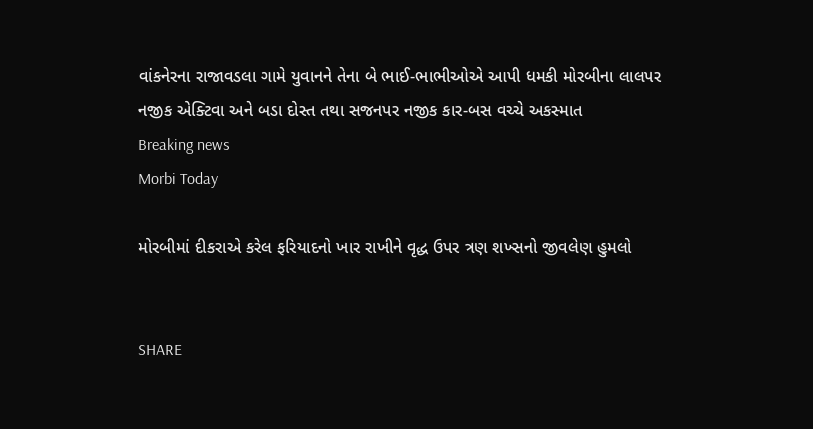વાંકનેરના રાજાવડલા ગામે યુવાનને તેના બે ભાઈ-ભાભીઓએ આપી ધમકી મોરબીના લાલપર નજીક એક્ટિવા અને બડા દોસ્ત તથા સજનપર નજીક કાર-બસ વચ્ચે અકસ્માત
Breaking news
Morbi Today

મોરબીમાં દીકરાએ કરેલ ફરિયાદનો ખાર રાખીને વૃદ્ધ ઉપર ત્રણ શખ્સનો જીવલેણ હુમલો


SHARE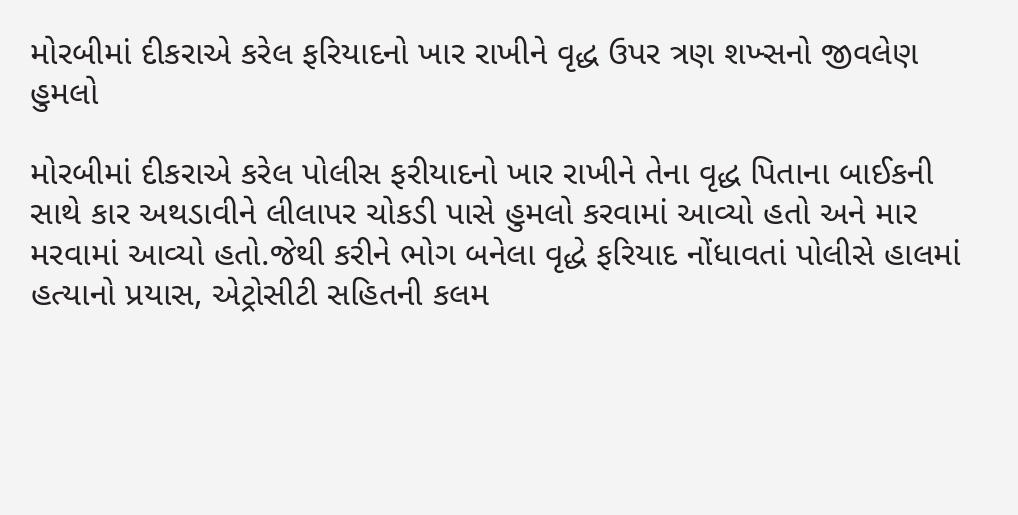મોરબીમાં દીકરાએ કરેલ ફરિયાદનો ખાર રાખીને વૃદ્ધ ઉપર ત્રણ શખ્સનો જીવલેણ હુમલો

મોરબીમાં દીકરાએ કરેલ પોલીસ ફરીયાદનો ખાર રાખીને તેના વૃદ્ધ પિતાના બાઈકની સાથે કાર અથડાવીને લીલાપર ચોકડી પાસે હુમલો કરવામાં આવ્યો હતો અને માર મરવામાં આવ્યો હતો.જેથી કરીને ભોગ બનેલા વૃદ્ધે ફરિયાદ નોંધાવતાં પોલીસે હાલમાં હત્યાનો પ્રયાસ, એટ્રોસીટી સહિતની કલમ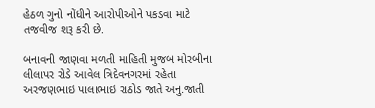હેઠળ ગુનો નોંધીને આરોપીઓને પકડવા માટે તજવીજ શરૂ કરી છે.

બનાવની જાણવા મળતી માહિતી મુજબ મોરબીના લીલાપર રોડે આવેલ ત્રિદેવનગરમાં રહેતા અરજણભાઇ પાલાભાઇ રાઠોડ જાતે અનુ.જાતી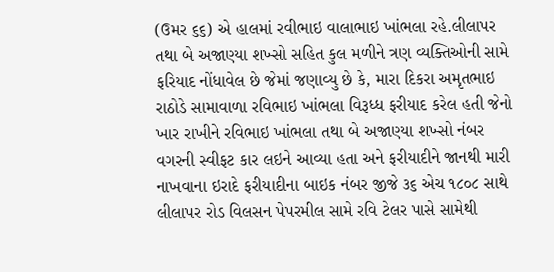(ઉમર ૬૬) એ હાલમાં રવીભાઇ વાલાભાઇ ખાંભલા રહે.લીલાપર તથા બે અજાણ્યા શખ્સો સહિત કુલ મળીને ત્રણ વ્યક્તિઓની સામે ફરિયાદ નોંધાવેલ છે જેમાં જણાવ્યુ છે કે, મારા દિકરા અમૃતભાઇ રાઠોડે સામાવાળા રવિભાઇ ખાંભલા વિરૂધ્ધ ફરીયાદ કરેલ હતી જેનો ખાર રાખીને રવિભાઇ ખાંભલા તથા બે અજાણ્યા શખ્સો નંબર વગરની સ્વીફટ કાર લઇને આવ્યા હતા અને ફરીયાદીને જાનથી મારી નાખવાના ઇરાદે ફરીયાદીના બાઇક નંબર જીજે ૩૬ એચ ૧૮૦૮ સાથે લીલાપર રોડ વિલસન પેપરમીલ સામે રવિ ટેલર પાસે સામેથી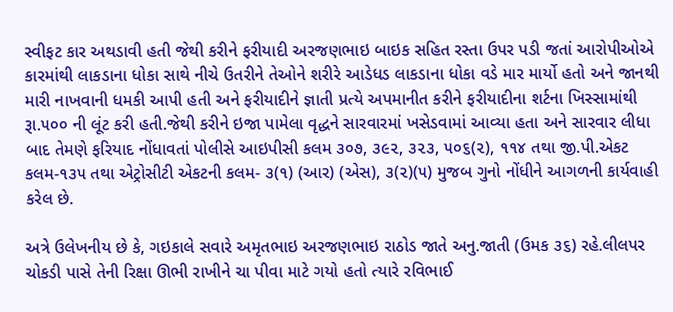સ્વીફટ કાર અથડાવી હતી જેથી કરીને ફરીયાદી અરજણભાઇ બાઇક સહિત રસ્તા ઉપર પડી જતાં આરોપીઓએ કારમાંથી લાકડાના ધોકા સાથે નીચે ઉતરીને તેઓને શરીરે આડેધડ લાકડાના ધોકા વડે માર માર્યો હતો અને જાનથી મારી નાખવાની ધમકી આપી હતી અને ફરીયાદીને જ્ઞાતી પ્રત્યે અપમાનીત કરીને ફરીયાદીના શર્ટના ખિસ્સામાંથી રૂા.૫૦૦ ની લૂંટ કરી હતી.જેથી કરીને ઇજા પામેલા વૃદ્ધને સારવારમાં ખસેડવામાં આવ્યા હતા અને સારવાર લીધા બાદ તેમણે ફરિયાદ નોંધાવતાં પોલીસે આઇપીસી કલમ ૩૦૭, ૩૯૨, ૩૨૩, ૫૦૬(૨), ૧૧૪ તથા જી.પી.એકટ કલમ-૧૩૫ તથા એટ્રોસીટી એકટની કલમ- ૩(૧) (આર) (એસ), ૩(૨)(૫) મુજબ ગુનો નોંધીને આગળની કાર્યવાહી કરેલ છે.

અત્રે ઉલેખનીય છે કે, ગઇકાલે સવારે અમૃતભાઇ અરજણભાઇ રાઠોડ જાતે અનુ.જાતી (ઉમક ૩૬) રહે.લીલપર ચોકડી પાસે તેની રિક્ષા ઊભી રાખીને ચા પીવા માટે ગયો હતો ત્યારે રવિભાઈ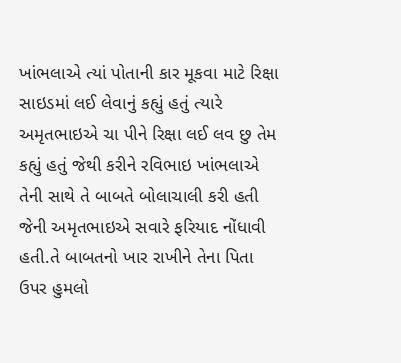ખાંભલાએ ત્યાં પોતાની કાર મૂકવા માટે રિક્ષા સાઇડમાં લઈ લેવાનું કહ્યું હતું ત્યારે અમૃતભાઇએ ચા પીને રિક્ષા લઈ લવ છુ તેમ કહ્યું હતું જેથી કરીને રવિભાઇ ખાંભલાએ તેની સાથે તે બાબતે બોલાચાલી કરી હતી જેની અમૃતભાઇએ સવારે ફરિયાદ નોંધાવી હતી.તે બાબતનો ખાર રાખીને તેના પિતા ઉપર હુમલો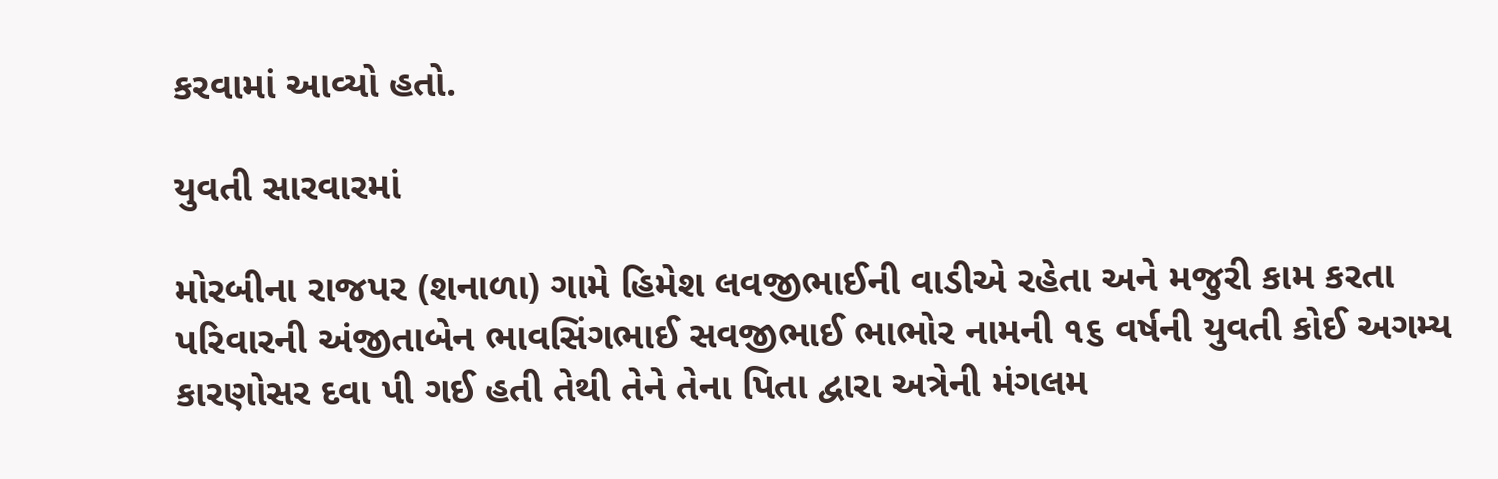કરવામાં આવ્યો હતો.

યુવતી સારવારમાં

મોરબીના રાજપર (શનાળા) ગામે હિમેશ લવજીભાઈની વાડીએ રહેતા અને મજુરી કામ કરતા પરિવારની અંજીતાબેન ભાવસિંગભાઈ સવજીભાઈ ભાભોર નામની ૧૬ વર્ષની યુવતી કોઈ અગમ્ય કારણોસર દવા પી ગઈ હતી તેથી તેને તેના પિતા દ્વારા અત્રેની મંગલમ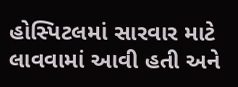હોસ્પિટલમાં સારવાર માટે લાવવામાં આવી હતી અને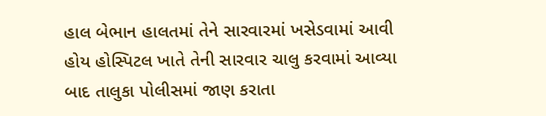હાલ બેભાન હાલતમાં તેને સારવારમાં ખસેડવામાં આવી હોય હોસ્પિટલ ખાતે તેની સારવાર ચાલુ કરવામાં આવ્યા બાદ તાલુકા પોલીસમાં જાણ કરાતા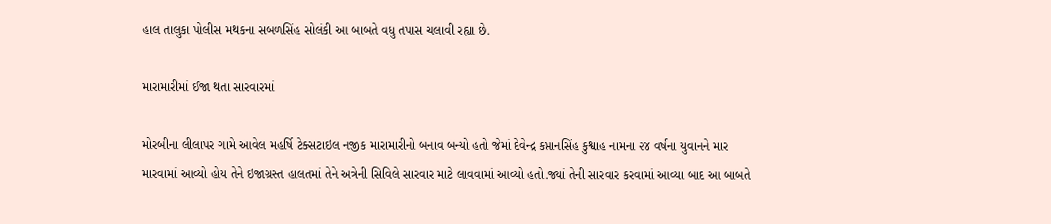હાલ તાલુકા પોલીસ મથકના સબળસિંહ સોલંકી આ બાબતે વધુ તપાસ ચલાવી રહ્યા છે.

મારામારીમાં ઈજા થતા સારવારમાં

મોરબીના લીલાપર ગામે આવેલ મહર્ષિ ટેક્સટાઇલ નજીક મારામારીનો બનાવ બન્યો હતો જેમાં દેવેન્દ્ર કપ્તાનસિંહ કુશ્વાહ નામના ૨૪ વર્ષના યુવાનને માર મારવામાં આવ્યો હોય તેને ઇજાગ્રસ્ત હાલતમાં તેને અત્રેની સિવિલે સારવાર માટે લાવવામાં આવ્યો હતો.જ્યાં તેની સારવાર કરવામાં આવ્યા બાદ આ બાબતે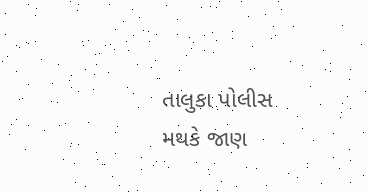તાલુકા પોલીસ મથકે જાણ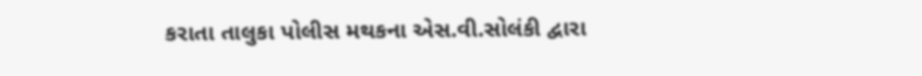કરાતા તાલુકા પોલીસ મથકના એસ.વી.સોલંકી દ્વારા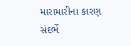મારામારીના કારણ સંદર્ભે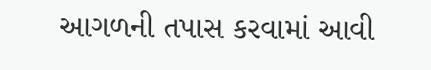આગળની તપાસ કરવામાં આવી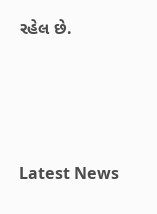રહેલ છે.






Latest News